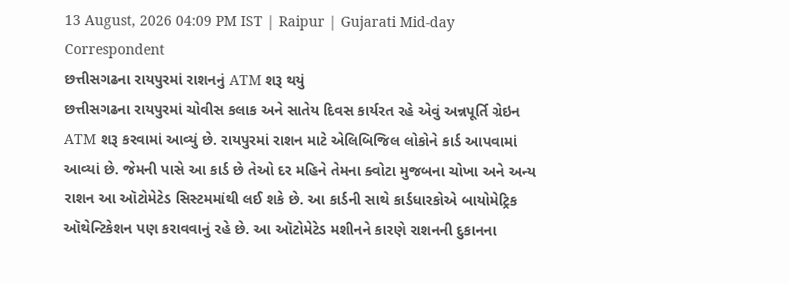13 August, 2026 04:09 PM IST | Raipur | Gujarati Mid-day Correspondent
છત્તીસગઢના રાયપુરમાં રાશનનું ATM શરૂ થયું
છત્તીસગઢના રાયપુરમાં ચોવીસ કલાક અને સાતેય દિવસ કાર્યરત રહે એવું અન્નપૂર્તિ ગ્રેઇન ATM શરૂ કરવામાં આવ્યું છે. રાયપુરમાં રાશન માટે એલિબિજિલ લોકોને કાર્ડ આપવામાં આવ્યાં છે. જેમની પાસે આ કાર્ડ છે તેઓ દર મહિને તેમના ક્વોટા મુજબના ચોખા અને અન્ય રાશન આ ઑટોમેટેડ સિસ્ટમમાંથી લઈ શકે છે. આ કાર્ડની સાથે કાર્ડધારકોએ બાયોમેટ્રિક ઑથેન્ટિકેશન પણ કરાવવાનું રહે છે. આ ઑટોમેટેડ મશીનને કારણે રાશનની દુકાનના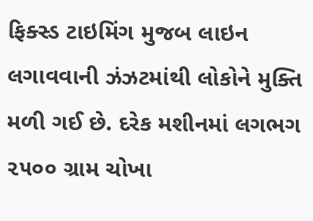ફિક્સ્ડ ટાઇમિંગ મુજબ લાઇન લગાવવાની ઝંઝટમાંથી લોકોને મુક્તિ મળી ગઈ છે. દરેક મશીનમાં લગભગ ૨૫૦૦ ગ્રામ ચોખા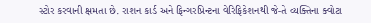સ્ટોર કરવાની ક્ષમતા છે. રાશન કાર્ડ અને ફિન્ગરપ્રિન્ટના વેરિફિકેશનથી જે-તે વ્યક્તિના ક્વોટા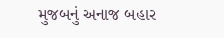મુજબનું અનાજ બહાર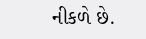નીકળે છે.